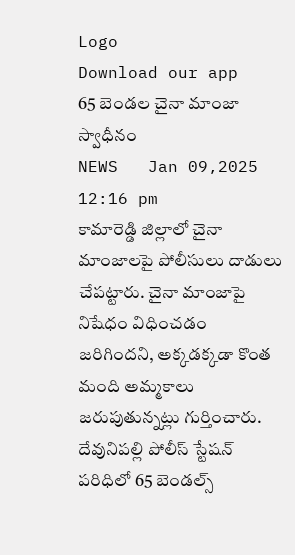Logo
Download our app
65 బెండల చైనా మాంజా స్వాధీనం
NEWS   Jan 09,2025 12:16 pm
కామారెడ్డి జిల్లాలో చైనా మాంజాలపై పోలీసులు దాడులు చేప‌ట్టారు. చైనా మాంజాపై నిషేధం విధించడం జరిగిందని, అక్కడక్కడా కొంత మంది అమ్మకాలు జరుపుతున్న‌ట్లు గుర్తించారు. దేవునిపల్లి పోలీస్ స్టేషన్ పరిధిలో 65 బెండల్స్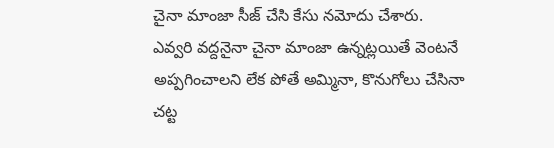చైనా మాంజా సీజ్ చేసి కేసు నమోదు చేశారు. ఎవ్వరి వద్దనైనా చైనా మాంజా ఉన్నట్లయితే వెంట‌నే అప్ప‌గించాల‌ని లేక పోతే అమ్మినా, కొనుగోలు చేసినా చ‌ట్ట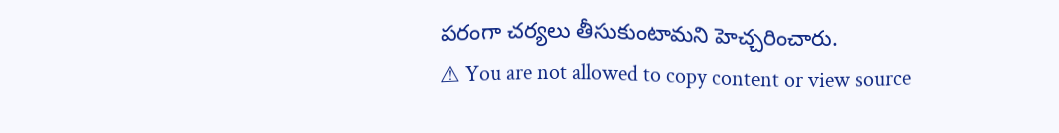ప‌రంగా చ‌ర్య‌లు తీసుకుంటామ‌ని హెచ్చ‌రించారు.
⚠ You are not allowed to copy content or view source